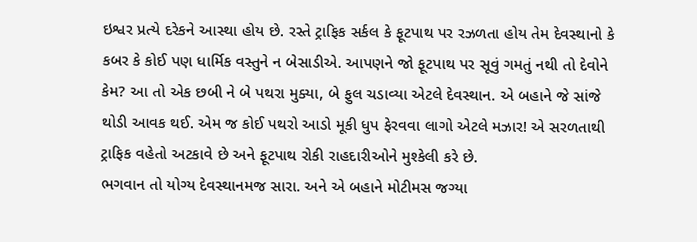ઇશ્વર પ્રત્યે દરેકને આસ્થા હોય છે. રસ્તે ટ્રાફિક સર્કલ કે ફૂટપાથ પર રઝળતા હોય તેમ દેવસ્થાનો કે કબર કે કોઈ પણ ધાર્મિક વસ્તુને ન બેસાડીએ. આપણને જો ફૂટપાથ પર સૂવું ગમતું નથી તો દેવોને કેમ? આ તો એક છબી ને બે પથરા મુક્યા, બે ફુલ ચડાવ્યા એટલે દેવસ્થાન. એ બહાને જે સાંજે થોડી આવક થઈ. એમ જ કોઈ પથરો આડો મૂકી ધુપ ફેરવવા લાગો એટલે મઝાર! એ સરળતાથી ટ્રાફિક વહેતો અટકાવે છે અને ફૂટપાથ રોકી રાહદારીઓને મુશ્કેલી કરે છે.
ભગવાન તો યોગ્ય દેવસ્થાનમજ સારા. અને એ બહાને મોટીમસ જગ્યા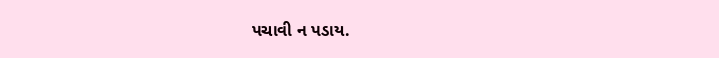પચાવી ન પડાય.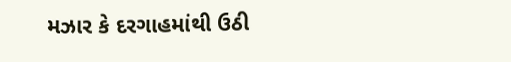મઝાર કે દરગાહમાંથી ઉઠી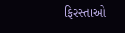ફિરસ્તાઓ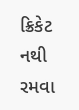ક્રિકેટ નથી રમવા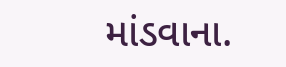માંડવાના.